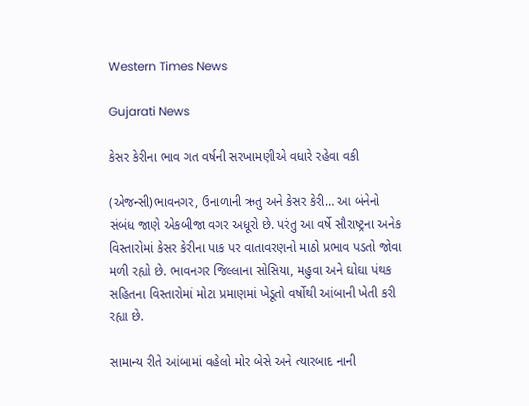Western Times News

Gujarati News

કેસર કેરીના ભાવ ગત વર્ષની સરખામણીએ વધારે રહેવા વકી

(એજન્સી)ભાવનગર, ઉનાળાની ઋતુ અને કેસર કેરી… આ બંનેનો સંબંધ જાણે એકબીજા વગર અધૂરો છે. પરંતુ આ વર્ષે સૌરાષ્ટ્રના અનેક વિસ્તારોમાં કેસર કેરીના પાક પર વાતાવરણનો માઠો પ્રભાવ પડતો જોવા મળી રહ્યો છે. ભાવનગર જિલ્લાના સોસિયા, મહુવા અને ઘોઘા પંથક સહિતના વિસ્તારોમાં મોટા પ્રમાણમાં ખેડૂતો વર્ષોથી આંબાની ખેતી કરી રહ્યા છે.

સામાન્ય રીતે આંબામાં વહેલો મોર બેસે અને ત્યારબાદ નાની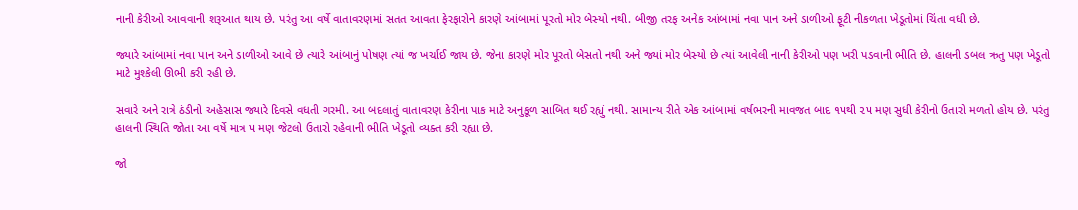નાની કેરીઓ આવવાની શરૂઆત થાય છે. પરંતુ આ વર્ષે વાતાવરણમાં સતત આવતા ફેરફારોને કારણે આંબામાં પૂરતો મોર બેસ્યો નથી. બીજી તરફ અનેક આંબામાં નવા પાન અને ડાળીઓ ફૂટી નીકળતા ખેડૂતોમાં ચિંતા વધી છે.

જ્યારે આંબામાં નવા પાન અને ડાળીઓ આવે છે ત્યારે આંબાનું પોષણ ત્યાં જ ખર્ચાઈ જાય છે. જેના કારણે મોર પૂરતો બેસતો નથી અને જ્યાં મોર બેસ્યો છે ત્યાં આવેલી નાની કેરીઓ પણ ખરી પડવાની ભીતિ છે. હાલની ડબલ ઋતુ પણ ખેડૂતો માટે મુશ્કેલી ઊભી કરી રહી છે.

સવારે અને રાત્રે ઠંડીનો અહેસાસ જ્યારે દિવસે વધતી ગરમી. આ બદલાતું વાતાવરણ કેરીના પાક માટે અનુકૂળ સાબિત થઈ રહ્યું નથી. સામાન્ય રીતે એક આંબામાં વર્ષભરની માવજત બાદ ૧૫થી ૨૫ મણ સુધી કેરીનો ઉતારો મળતો હોય છે. પરંતુ હાલની સ્થિતિ જોતા આ વર્ષે માત્ર ૫ મણ જેટલો ઉતારો રહેવાની ભીતિ ખેડૂતો વ્યક્ત કરી રહ્યા છે.

જો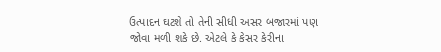ઉત્પાદન ઘટશે તો તેની સીધી અસર બજારમાં પણ જોવા મળી શકે છે. એટલે કે કેસર કેરીના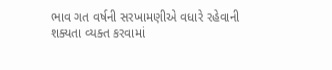ભાવ ગત વર્ષની સરખામણીએ વધારે રહેવાની શક્યતા વ્યક્ત કરવામાં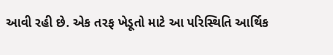આવી રહી છે. એક તરફ ખેડૂતો માટે આ પરિસ્થિતિ આર્થિક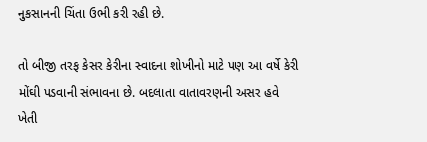નુકસાનની ચિંતા ઉભી કરી રહી છે.

તો બીજી તરફ કેસર કેરીના સ્વાદના શોખીનો માટે પણ આ વર્ષે કેરી મોંઘી પડવાની સંભાવના છે. બદલાતા વાતાવરણની અસર હવે ખેતી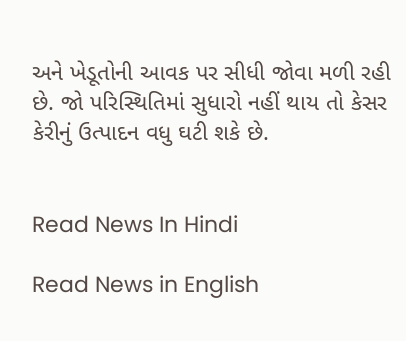અને ખેડૂતોની આવક પર સીધી જોવા મળી રહી છે. જો પરિસ્થિતિમાં સુધારો નહીં થાય તો કેસર કેરીનું ઉત્પાદન વધુ ઘટી શકે છે.


Read News In Hindi

Read News in English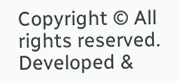Copyright © All rights reserved. Developed &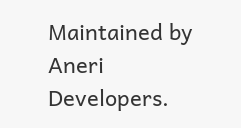Maintained by Aneri Developers.